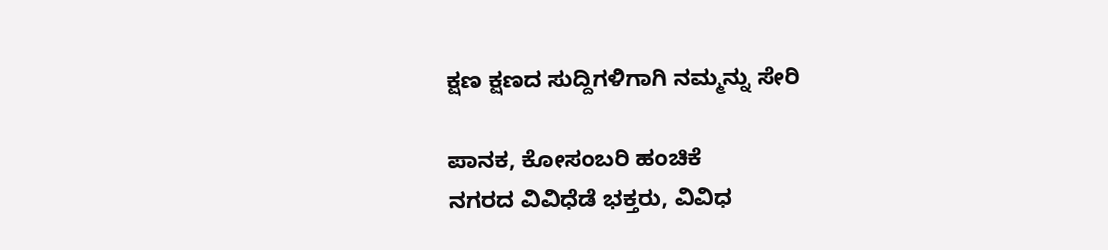ಕ್ಷಣ ಕ್ಷಣದ ಸುದ್ದಿಗಳಿಗಾಗಿ ನಮ್ಮನ್ನು ಸೇರಿ

ಪಾನಕ, ಕೋಸಂಬರಿ ಹಂಚಿಕೆ
ನಗರದ ವಿವಿಧೆಡೆ ಭಕ್ತರು, ವಿವಿಧ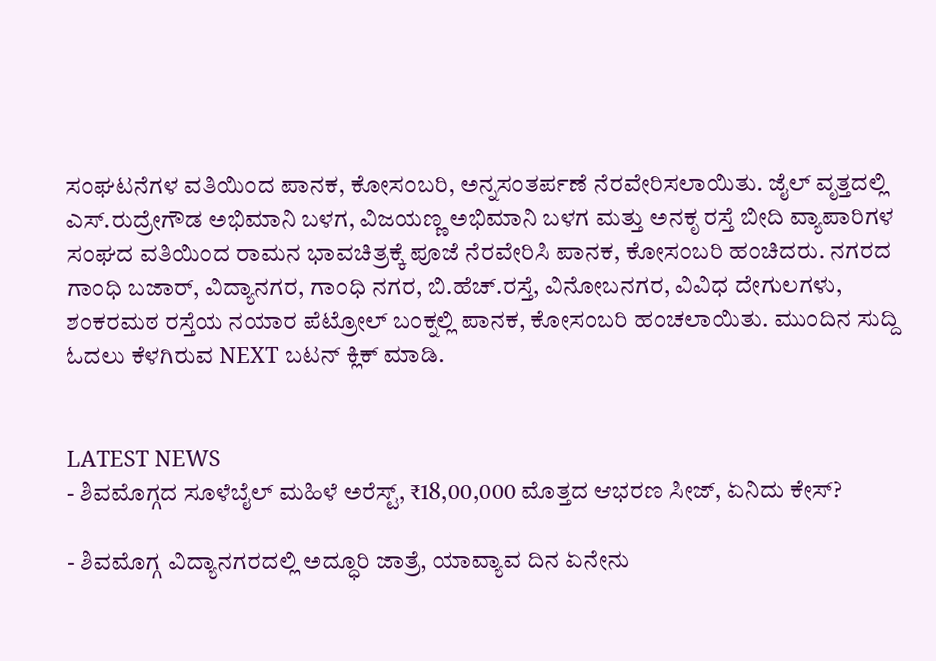ಸಂಘಟನೆಗಳ ವತಿಯಿಂದ ಪಾನಕ, ಕೋಸಂಬರಿ, ಅನ್ನಸಂತರ್ಪಣೆ ನೆರವೇರಿಸಲಾಯಿತು. ಜೈಲ್ ವೃತ್ತದಲ್ಲಿ ಎಸ್.ರುದ್ರೇಗೌಡ ಅಭಿಮಾನಿ ಬಳಗ, ವಿಜಯಣ್ಣ ಅಭಿಮಾನಿ ಬಳಗ ಮತ್ತು ಅನಕೃ ರಸ್ತೆ ಬೀದಿ ವ್ಯಾಪಾರಿಗಳ ಸಂಘದ ವತಿಯಿಂದ ರಾಮನ ಭಾವಚಿತ್ರಕ್ಕೆ ಪೂಜೆ ನೆರವೇರಿಸಿ ಪಾನಕ, ಕೋಸಂಬರಿ ಹಂಚಿದರು. ನಗರದ ಗಾಂಧಿ ಬಜಾರ್, ವಿದ್ಯಾನಗರ, ಗಾಂಧಿ ನಗರ, ಬಿ.ಹೆಚ್.ರಸ್ತೆ, ವಿನೋಬನಗರ, ವಿವಿಧ ದೇಗುಲಗಳು, ಶಂಕರಮಠ ರಸ್ತೆಯ ನಯಾರ ಪೆಟ್ರೋಲ್ ಬಂಕ್ನಲ್ಲಿ ಪಾನಕ, ಕೋಸಂಬರಿ ಹಂಚಲಾಯಿತು. ಮುಂದಿನ ಸುದ್ದಿ ಓದಲು ಕೆಳಗಿರುವ NEXT ಬಟನ್ ಕ್ಲಿಕ್ ಮಾಡಿ.


LATEST NEWS
- ಶಿವಮೊಗ್ಗದ ಸೂಳೆಬೈಲ್ ಮಹಿಳೆ ಅರೆಸ್ಟ್, ₹18,00,000 ಮೊತ್ತದ ಆಭರಣ ಸೀಜ್, ಏನಿದು ಕೇಸ್?

- ಶಿವಮೊಗ್ಗ ವಿದ್ಯಾನಗರದಲ್ಲಿ ಅದ್ಧೂರಿ ಜಾತ್ರೆ, ಯಾವ್ಯಾವ ದಿನ ಏನೇನು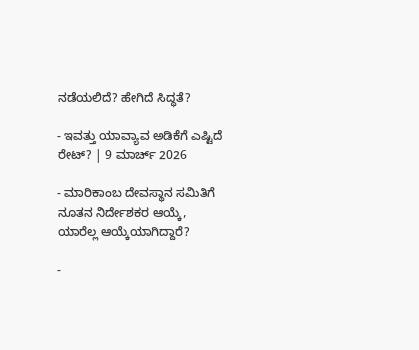ನಡೆಯಲಿದೆ? ಹೇಗಿದೆ ಸಿದ್ಧತೆ?

- ಇವತ್ತು ಯಾವ್ಯಾವ ಅಡಿಕೆಗೆ ಎಷ್ಟಿದೆ ರೇಟ್? | 9 ಮಾರ್ಚ್ 2026

- ಮಾರಿಕಾಂಬ ದೇವಸ್ಥಾನ ಸಮಿತಿಗೆ ನೂತನ ನಿರ್ದೇಶಕರ ಆಯ್ಕೆ, ಯಾರೆಲ್ಲ ಆಯ್ಕೆಯಾಗಿದ್ದಾರೆ?

-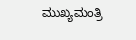ಮುಖ್ಯಮಂತ್ರಿ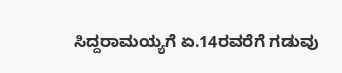ಸಿದ್ದರಾಮಯ್ಯಗೆ ಏ.14ರವರೆಗೆ ಗಡುವು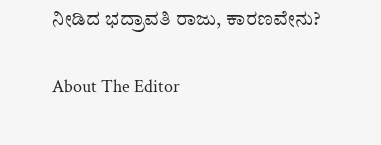ನೀಡಿದ ಭದ್ರಾವತಿ ರಾಜು, ಕಾರಣವೇನು?

About The Editor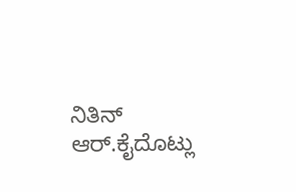ನಿತಿನ್ ಆರ್.ಕೈದೊಟ್ಲು